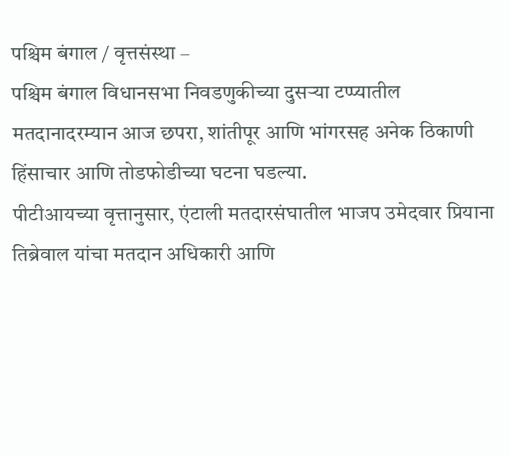पश्चिम बंगाल / वृत्तसंस्था –
पश्चिम बंगाल विधानसभा निवडणुकीच्या दुसऱ्या टप्प्यातील मतदानादरम्यान आज छपरा, शांतीपूर आणि भांगरसह अनेक ठिकाणी हिंसाचार आणि तोडफोडीच्या घटना घडल्या.
पीटीआयच्या वृत्तानुसार, एंटाली मतदारसंघातील भाजप उमेदवार प्रियाना तिब्रेवाल यांचा मतदान अधिकारी आणि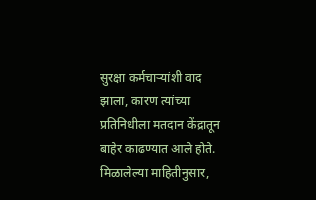सुरक्षा कर्मचाऱ्यांशी वाद झाला, कारण त्यांच्या प्रतिनिधीला मतदान केंद्रातून बाहेर काढण्यात आले होते.
मिळालेल्या माहितीनुसार,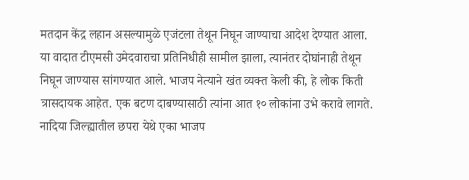मतदान केंद्र लहान असल्यामुळे एजंटला तेथून निघून जाण्याचा आदेश देण्यात आला. या वादात टीएमसी उमेदवाराचा प्रतिनिधीही सामील झाला, त्यानंतर दोघांनाही तेथून निघून जाण्यास सांगण्यात आले. भाजप नेत्याने खंत व्यक्त केली की, हे लोक किती त्रासदायक आहेत. एक बटण दाबण्यासाठी त्यांना आत १० लोकांना उभे करावे लागते.
नादिया जिल्ह्यातील छपरा येथे एका भाजप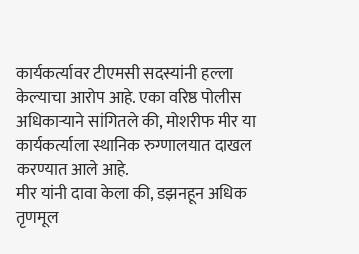कार्यकर्त्यावर टीएमसी सदस्यांनी हल्ला केल्याचा आरोप आहे. एका वरिष्ठ पोलीस अधिकाऱ्याने सांगितले की, मोशरीफ मीर या कार्यकर्त्याला स्थानिक रुग्णालयात दाखल करण्यात आले आहे.
मीर यांनी दावा केला की, डझनहून अधिक तृणमूल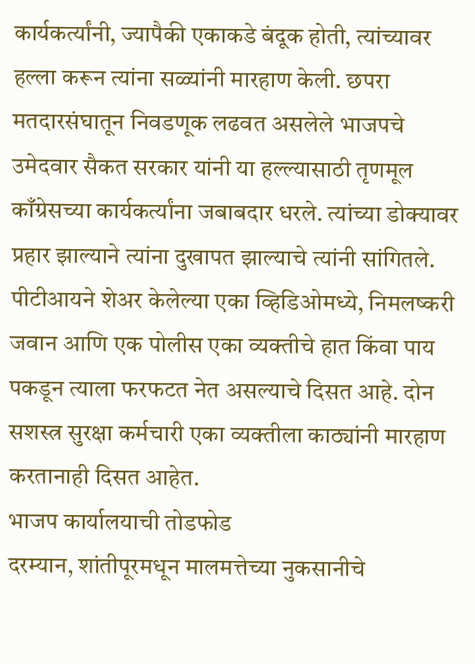कार्यकर्त्यांनी, ज्यापैकी एकाकडे बंदूक होती, त्यांच्यावर हल्ला करून त्यांना सळ्यांनी मारहाण केली. छपरा मतदारसंघातून निवडणूक लढवत असलेले भाजपचे उमेदवार सैकत सरकार यांनी या हल्ल्यासाठी तृणमूल काँग्रेसच्या कार्यकर्त्यांना जबाबदार धरले. त्यांच्या डोक्यावर प्रहार झाल्याने त्यांना दुखापत झाल्याचे त्यांनी सांगितले.
पीटीआयने शेअर केलेल्या एका व्हिडिओमध्ये, निमलष्करी जवान आणि एक पोलीस एका व्यक्तीचे हात किंवा पाय पकडून त्याला फरफटत नेत असल्याचे दिसत आहे. दोन सशस्त्र सुरक्षा कर्मचारी एका व्यक्तीला काठ्यांनी मारहाण करतानाही दिसत आहेत.
भाजप कार्यालयाची तोडफोड
दरम्यान, शांतीपूरमधून मालमत्तेच्या नुकसानीचे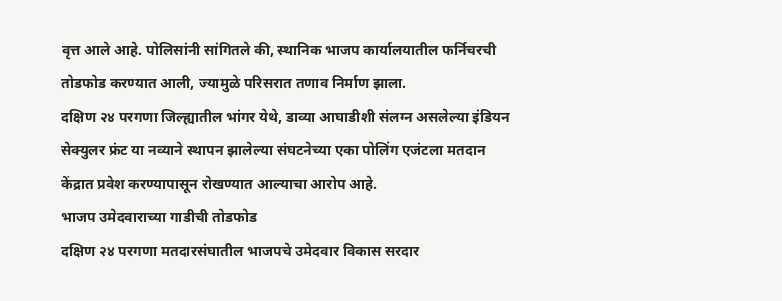वृत्त आले आहे. पोलिसांनी सांगितले की, स्थानिक भाजप कार्यालयातील फर्निचरची तोडफोड करण्यात आली, ज्यामुळे परिसरात तणाव निर्माण झाला.
दक्षिण २४ परगणा जिल्ह्यातील भांगर येथे, डाव्या आघाडीशी संलग्न असलेल्या इंडियन सेक्युलर फ्रंट या नव्याने स्थापन झालेल्या संघटनेच्या एका पोलिंग एजंटला मतदान केंद्रात प्रवेश करण्यापासून रोखण्यात आल्याचा आरोप आहे.
भाजप उमेदवाराच्या गाडीची तोडफोड
दक्षिण २४ परगणा मतदारसंघातील भाजपचे उमेदवार विकास सरदार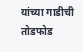यांच्या गाडीची तोडफोड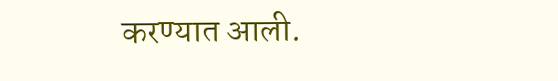करण्यात आली.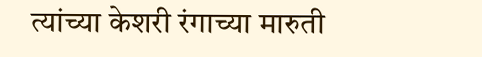त्यांच्या केशरी रंगाच्या मारुती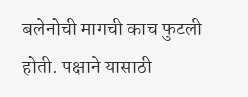बलेनोची मागची काच फुटली होती. पक्षाने यासाठी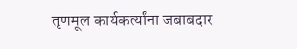तृणमूल कार्यकर्त्यांना जबाबदार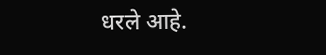धरले आहे.